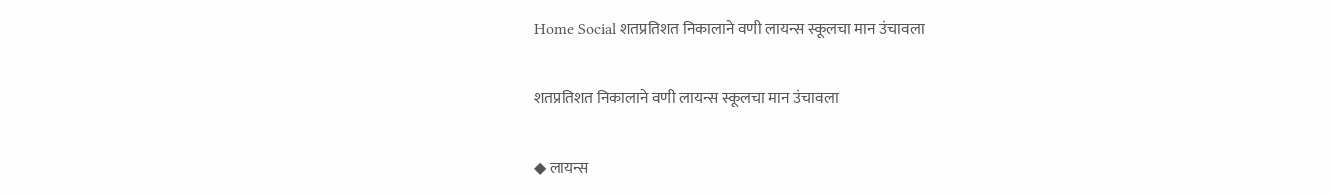Home Social शतप्रतिशत निकालाने वणी लायन्स स्कूलचा मान उंचावला

शतप्रतिशत निकालाने वणी लायन्स स्कूलचा मान उंचावला

◆ लायन्स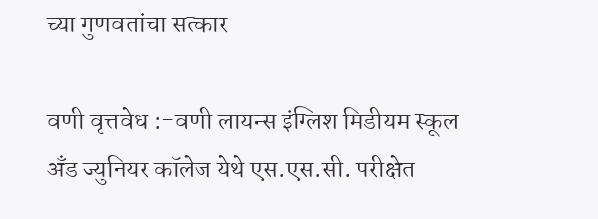च्या गुणवतांचा सत्कार

वणी वृत्तवेध :-वणी लायन्स इंग्लिश मिडीयम स्कूल अँड ज्युनियर कॉलेज येथे एस.एस.सी. परीक्षेत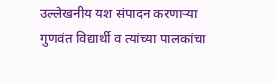उल्लेखनीय यश संपादन करणाऱ्या गुणवंत विद्यार्थी व त्यांच्या पालकांचा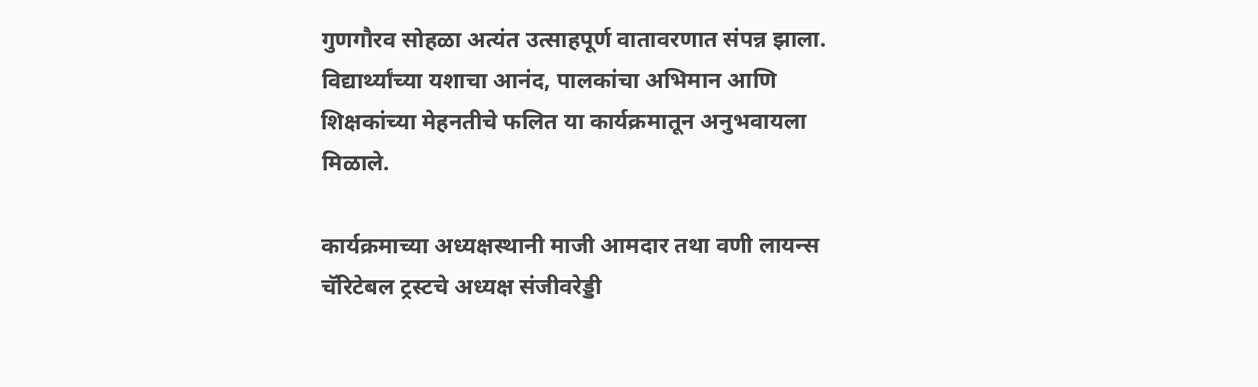गुणगौरव सोहळा अत्यंत उत्साहपूर्ण वातावरणात संपन्न झाला. विद्यार्थ्यांच्या यशाचा आनंद, पालकांचा अभिमान आणि शिक्षकांच्या मेहनतीचे फलित या कार्यक्रमातून अनुभवायला मिळाले.

कार्यक्रमाच्या अध्यक्षस्थानी माजी आमदार तथा वणी लायन्स चॅरिटेबल ट्रस्टचे अध्यक्ष संजीवरेड्डी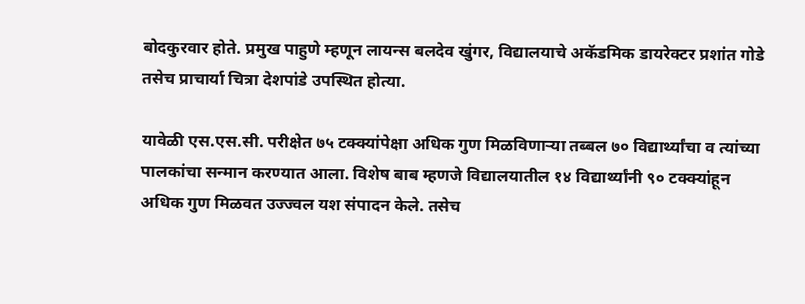बोदकुरवार होते. प्रमुख पाहुणे म्हणून लायन्स बलदेव खुंगर, विद्यालयाचे अकॅडमिक डायरेक्टर प्रशांत गोडे तसेच प्राचार्या चित्रा देशपांडे उपस्थित होत्या.

यावेळी एस.एस.सी. परीक्षेत ७५ टक्क्यांपेक्षा अधिक गुण मिळविणाऱ्या तब्बल ७० विद्यार्थ्यांचा व त्यांच्या पालकांचा सन्मान करण्यात आला. विशेष बाब म्हणजे विद्यालयातील १४ विद्यार्थ्यांनी ९० टक्क्यांहून अधिक गुण मिळवत उज्ज्वल यश संपादन केले. तसेच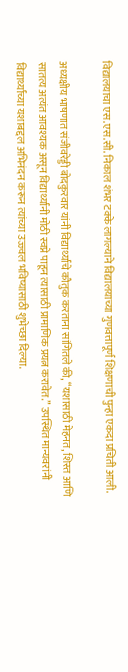विद्यालयाचा एस.एस.सी. निकाल शंभर टक्के लागल्याने विद्यालयाच्या गुणवत्तापूर्ण शिक्षणाची पुन्हा एकदा प्रचिती आली.

अध्यक्षीय भाषणात संजीवरेड्डी बोदकुरवार यांनी विद्यार्थ्यांचे कौतुक करताना सांगितले की, “यशासाठी मेहनत, शिस्त आणि सातत्य अत्यंत आवश्यक असून विद्यार्थ्यांनी मोठी स्वप्ने पाहून त्यासाठी प्रामाणिक प्रयत्न करावेत.” उपस्थित मान्यवरांनी विद्यार्थ्यांच्या यशाबद्दल अभिनंदन करून त्यांच्या उज्ज्वल भविष्यासाठी शुभेच्छा दिल्या.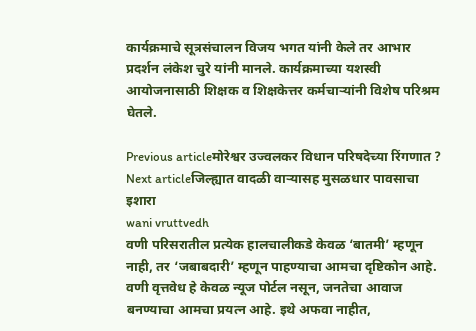कार्यक्रमाचे सूत्रसंचालन विजय भगत यांनी केले तर आभार प्रदर्शन लंकेश चुरे यांनी मानले. कार्यक्रमाच्या यशस्वी आयोजनासाठी शिक्षक व शिक्षकेत्तर कर्मचाऱ्यांनी विशेष परिश्रम घेतले.

Previous articleमोरेश्वर उज्वलकर विधान परिषदेच्या रिंगणात ?
Next articleजिल्ह्यात वादळी वाऱ्यासह मुसळधार पावसाचा इशारा
wani vruttvedh
वणी परिसरातील प्रत्येक हालचालीकडे केवळ ‘बातमी’ म्हणून नाही, तर ‘जबाबदारी’ म्हणून पाहण्याचा आमचा दृष्टिकोन आहे. वणी वृत्तवेध हे केवळ न्यूज पोर्टल नसून, जनतेचा आवाज बनण्याचा आमचा प्रयत्न आहे. इथे अफवा नाहीत,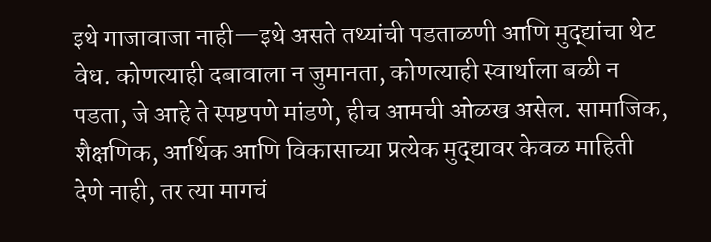इथे गाजावाजा नाही—इथे असते तथ्यांची पडताळणी आणि मुद्द्यांचा थेट वेध. कोणत्याही दबावाला न जुमानता, कोणत्याही स्वार्थाला बळी न पडता, जे आहे ते स्पष्टपणे मांडणे, हीच आमची ओळख असेल. सामाजिक, शैक्षणिक, आर्थिक आणि विकासाच्या प्रत्येक मुद्द्यावर केवळ माहिती देणे नाही, तर त्या मागचं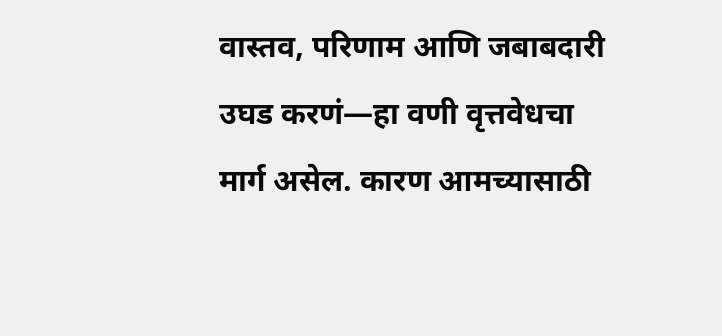वास्तव, परिणाम आणि जबाबदारी उघड करणं—हा वणी वृत्तवेधचा मार्ग असेल. कारण आमच्यासाठी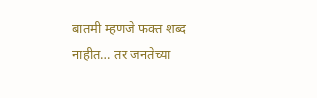बातमी म्हणजे फक्त शब्द नाहीत… तर जनतेच्या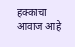हक्काचा आवाज आहे